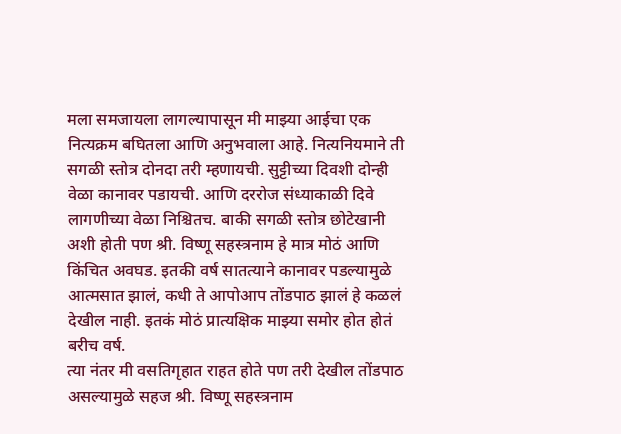मला समजायला लागल्यापासून मी माझ्या आईचा एक नित्यक्रम बघितला आणि अनुभवाला आहे. नित्यनियमाने ती सगळी स्तोत्र दोनदा तरी म्हणायची. सुट्टीच्या दिवशी दोन्ही वेळा कानावर पडायची. आणि दररोज संध्याकाळी दिवे लागणीच्या वेळा निश्चितच. बाकी सगळी स्तोत्र छोटेखानी अशी होती पण श्री. विष्णू सहस्त्रनाम हे मात्र मोठं आणि किंचित अवघड. इतकी वर्ष सातत्याने कानावर पडल्यामुळे आत्मसात झालं, कधी ते आपोआप तोंडपाठ झालं हे कळलं देखील नाही. इतकं मोठं प्रात्यक्षिक माझ्या समोर होत होतं बरीच वर्ष.
त्या नंतर मी वसतिगृहात राहत होते पण तरी देखील तोंडपाठ असल्यामुळे सहज श्री. विष्णू सहस्त्रनाम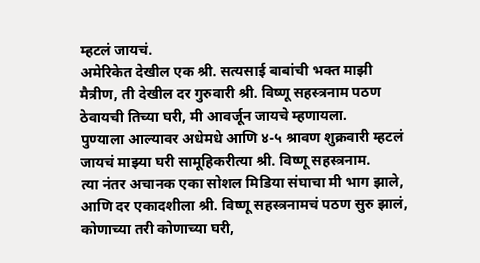म्हटलं जायचं.
अमेरिकेत देखील एक श्री. सत्यसाई बाबांची भक्त माझी मैत्रीण, ती देखील दर गुरुवारी श्री. विष्णू सहस्त्रनाम पठण ठेवायची तिच्या घरी, मी आवर्जून जायचे म्हणायला.
पुण्याला आल्यावर अधेमधे आणि ४-५ श्रावण शुक्रवारी म्हटलं जायचं माझ्या घरी सामूहिकरीत्या श्री. विष्णू सहस्त्रनाम.
त्या नंतर अचानक एका सोशल मिडिया संघाचा मी भाग झाले, आणि दर एकादशीला श्री. विष्णू सहस्त्रनामचं पठण सुरु झालं, कोणाच्या तरी कोणाच्या घरी,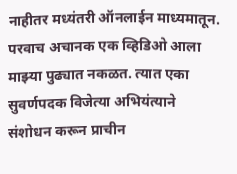नाहीतर मध्यंतरी ऑनलाईन माध्यमातून.
परवाच अचानक एक व्हिडिओ आला माझ्या पुढ्यात नकळत. त्यात एका सुवर्णपदक विजेत्या अभियंत्याने संशोधन करून प्राचीन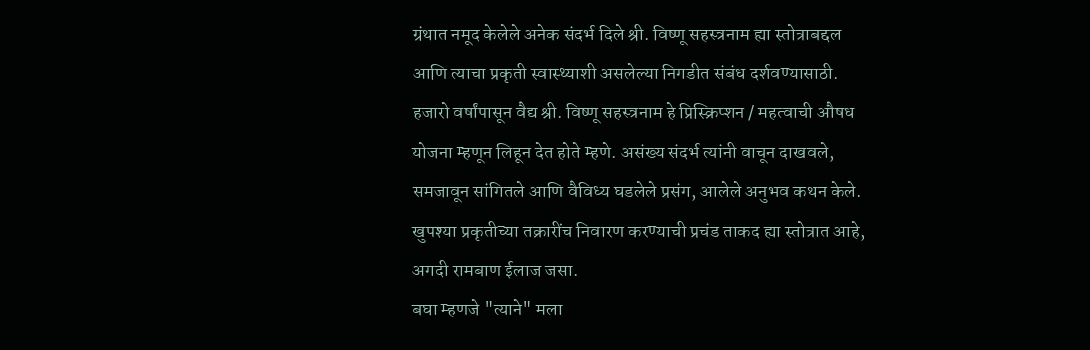ग्रंथात नमूद केलेले अनेक संदर्भ दिले श्री. विष्णू सहस्त्रनाम ह्या स्तोत्राबद्दल आणि त्याचा प्रकृती स्वास्थ्याशी असलेल्या निगडीत संबंध दर्शवण्यासाठी. हजारो वर्षांपासून वैद्य श्री. विष्णू सहस्त्रनाम हे प्रिस्क्रिप्शन / महत्वाची औषध योजना म्हणून लिहून देत होते म्हणे. असंख्य संदर्भ त्यांनी वाचून दाखवले, समजावून सांगितले आणि वैविध्य घडलेले प्रसंग, आलेले अनुभव कथन केले. खुपश्या प्रकृतीच्या तक्रारींच निवारण करण्याची प्रचंड ताकद ह्या स्तोत्रात आहे, अगदी रामबाण ईलाज जसा.
बघा म्हणजे "त्याने" मला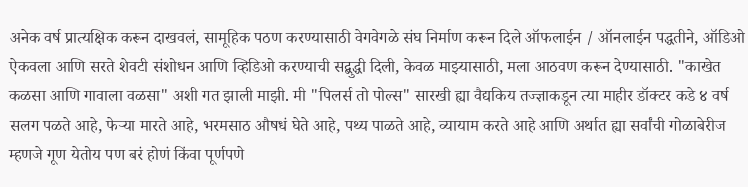अनेक वर्ष प्रात्यक्षिक करून दाखवलं, सामूहिक पठण करण्यासाठी वेगवेगळे संघ निर्माण करून दिले ऑफलाईन / ऑनलाईन पद्धतीने, ऑडिओ ऐकवला आणि सरते शेवटी संशोधन आणि व्हिडिओ करण्याची सद्बुद्धी दिली, केवळ माझ्यासाठी, मला आठवण करून देण्यासाठी. "काखेत कळसा आणि गावाला वळसा" अशी गत झाली माझी. मी "पिलर्स तो पोल्स" सारखी ह्या वैद्यकिय तज्ज्ञाकडून त्या माहीर डॉक्टर कडे ४ वर्ष सलग पळते आहे, फेऱ्या मारते आहे, भरमसाठ औषधं घेते आहे, पथ्य पाळते आहे, व्यायाम करते आहे आणि अर्थात ह्या सर्वांची गोळाबेरीज म्हणजे गूण येतोय पण बरं होणं किंवा पूर्णपणे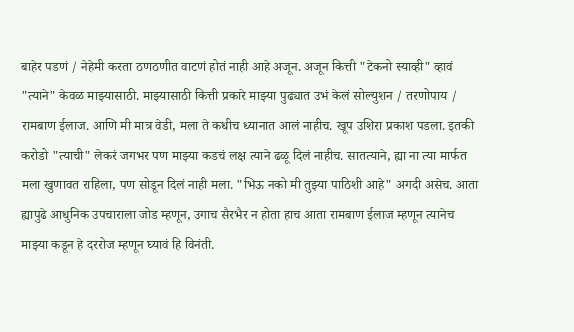बाहेर पडणं / नेहेमी करता ठणठणीत वाटणं होतं नाही आहे अजून. अजून कित्ती "टेकनो स्याव्ही" व्हावं "त्याने" केवळ माझ्यासाठी. माझ्यासाठी कित्ती प्रकारे माझ्या पुढ्यात उभं केलं सोल्युशन / तरणोपाय / रामबाण ईलाज. आणि मी मात्र वेडी, मला ते कधीच ध्यानात आलं नाहीच. खूप उशिरा प्रकाश पडला. इतकी करोडो "त्याची" लेकरं जगभर पण माझ्या कडचं लक्ष त्याने ढळू दिलं नाहीच. सातत्याने, ह्या ना त्या मार्फत मला खुणावत राहिला, पण सोडून दिलं नाही मला. "भिऊ नको मी तुझ्या पाठिशी आहे" अगदी असेच. आता ह्यापुढे आधुनिक उपचाराला जोड म्हणून, उगाच सैरभैर न होता हाच आता रामबाण ईलाज म्हणून त्यानेच माझ्या कडून हे दररोज म्हणून घ्यावं हि विनंती.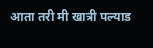आता तरी मी खात्री पल्याड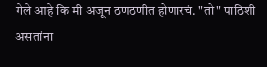गेले आहे कि मी अजून ठणठणीत होणारचं. "तो" पाठिशी असतांना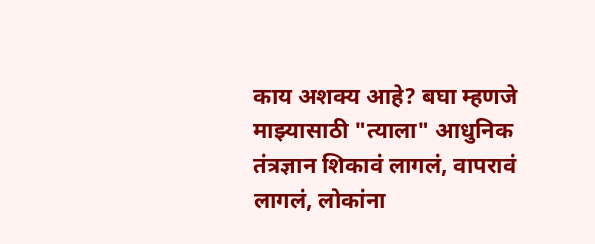काय अशक्य आहे? बघा म्हणजे माझ्यासाठी "त्याला" आधुनिक तंत्रज्ञान शिकावं लागलं, वापरावं लागलं, लोकांना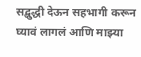सद्बुद्धी देऊन सहभागी करून घ्यावं लागलं आणि माझ्या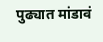पुढ्यात मांडावं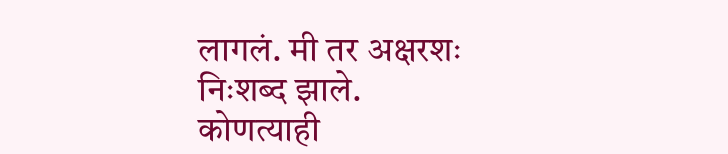लागलं. मी तर अक्षरशः निःशब्द झाले.
कोणत्याही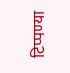टिप्पण्या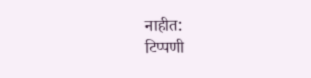नाहीत:
टिप्पणी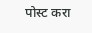पोस्ट करा